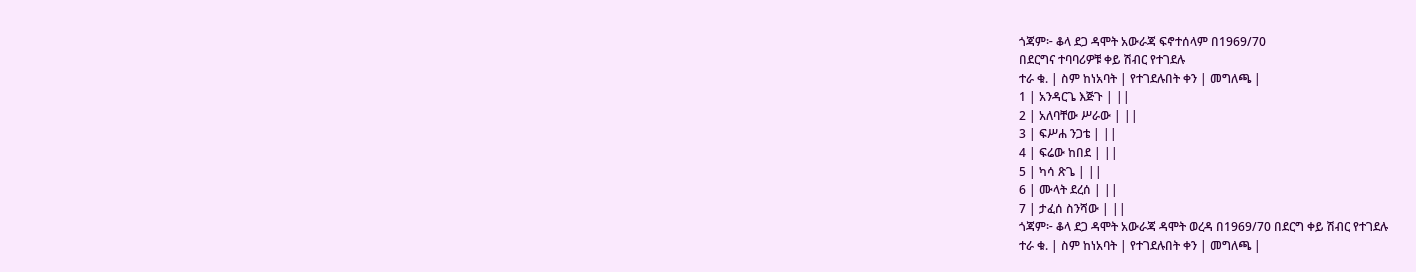ጎጃም፦ ቆላ ደጋ ዳሞት አውራጃ ፍኖተሰላም በ1969/70
በደርግና ተባባሪዎቹ ቀይ ሽብር የተገደሉ
ተራ ቁ. | ስም ከነአባት | የተገደሉበት ቀን | መግለጫ |
1 | አንዳርጌ እጅጉ | ||
2 | አለባቸው ሥራው | ||
3 | ፍሥሐ ንጋቴ | ||
4 | ፍሬው ከበደ | ||
5 | ካሳ ጽጌ | ||
6 | ሙላት ደረሰ | ||
7 | ታፈሰ ስንሻው | ||
ጎጃም፦ ቆላ ደጋ ዳሞት አውራጃ ዳሞት ወረዳ በ1969/70 በደርግ ቀይ ሽብር የተገደሉ
ተራ ቁ. | ስም ከነአባት | የተገደሉበት ቀን | መግለጫ |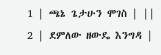1 | ጫኔ ጌታሁን ሞገስ | ||
2 | ደምለው ዘውዴ እንግዳ |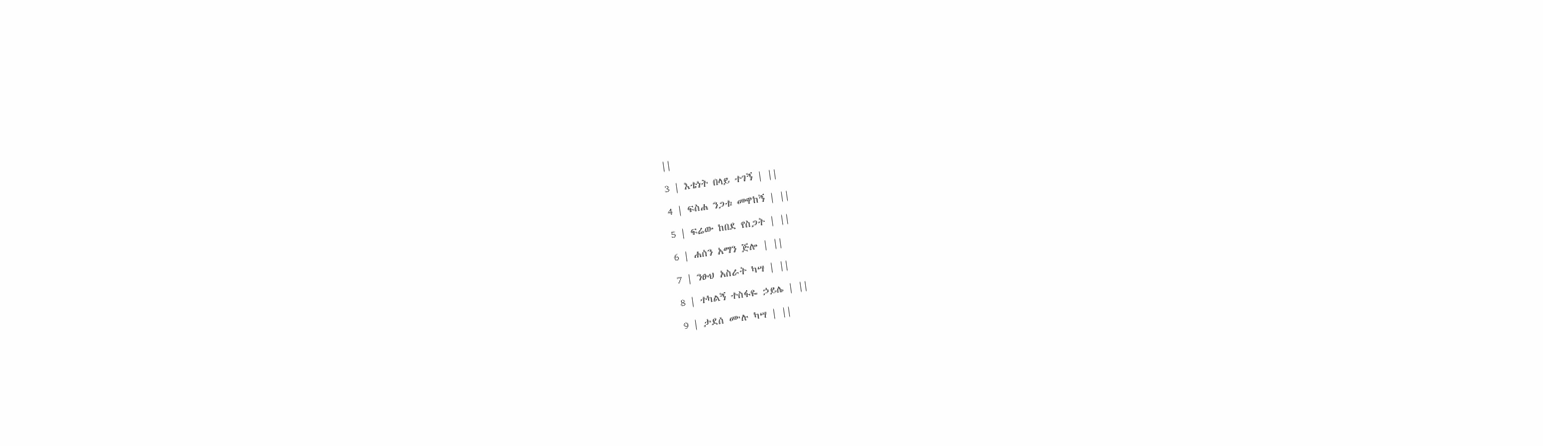||
3 | እቴነት በላይ ተገኝ | ||
4 | ፍስሐ ንጋቱ መዋከኝ | ||
5 | ፍሬው ከበደ የስጋት | ||
6 | ሐሰን አማን ጅሎ | ||
7 | ንፁህ አስራት ካሣ | ||
8 | ተካልኝ ተስፋዬ ኃይሌ | ||
9 | ታደሰ ሙሉ ካሣ | ||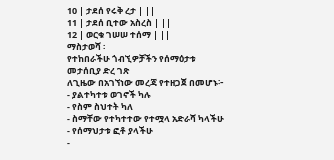10 | ታደሰ የሩቅ ረታ | ||
11 | ታደሰ ቢተው አስረስ | ||
12 | ወርቁ ገሠሠ ተሰማ | ||
ማስታወሻ ፡
የተከበራችሁ ጎብኚዎቻችን የሰማዕታቱ መታሰቢያ ድረ ገጽ
ለጊዜው በአገኘነው መረጃ የተዘጋጀ በመሆኑ፦
- ያልተካተቱ ወገኖች ካሉ
- የስም ስህተት ካለ
- ስማቸው የተካተተው የተሟላ አድራሻ ካላችሁ
- የሰማህታቱ ፎቶ ያላችሁ
-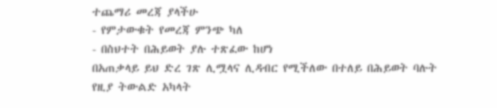ተጨማሪ መረጃ ያላችሁ
- የምታውቁት የመረጃ ምንጭ ካለ
- በስህተት በሕይወት ያሉ ተጽፈው ከሆነ
በአጠቃላይ ይህ ድረ ገጽ ሊሟላና ሊዳብር የሚችለው በተለይ በሕይወት ባሉት
የዚያ ትውልድ አካላት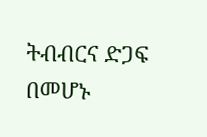ትብብርና ድጋፍ በመሆኑ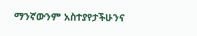ማንኛውንም አስተያየታችሁንና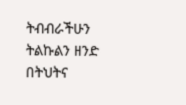ትብብራችሁን ትልኩልን ዘንድ በትህትና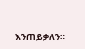እንጠይቃለን።